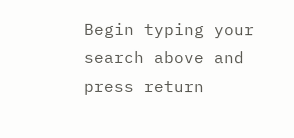Begin typing your search above and press return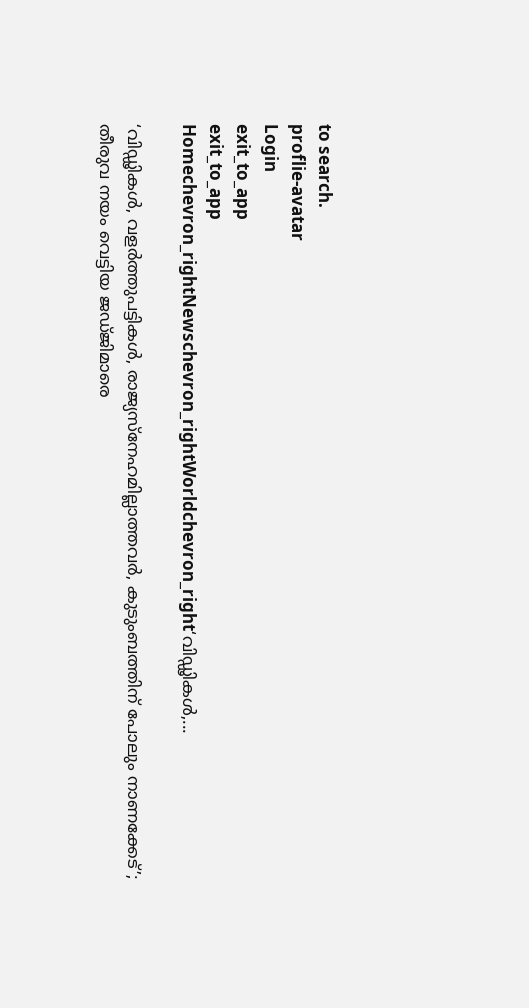to search.
proflie-avatar
Login
exit_to_app
exit_to_app
Homechevron_rightNewschevron_rightWorldchevron_right‘വിഡ്ഢികൾ,...

‘വിഡ്ഢികൾ, വളർത്തുപട്ടികൾ, രാജ്യസ്നേഹമില്ലാത്തവർ, കുടുംബത്തിന് പോലും നാണക്കേട്’; തീരുവ നയം വെട്ടിയ ജഡ്ജിമാരെ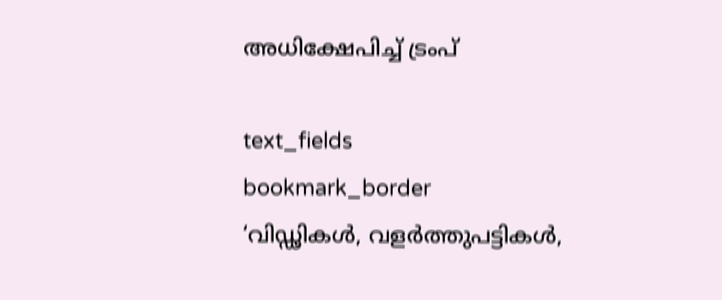അധിക്ഷേപിച്ച് ട്രംപ്

text_fields
bookmark_border
‘വിഡ്ഢികൾ, വളർത്തുപട്ടികൾ,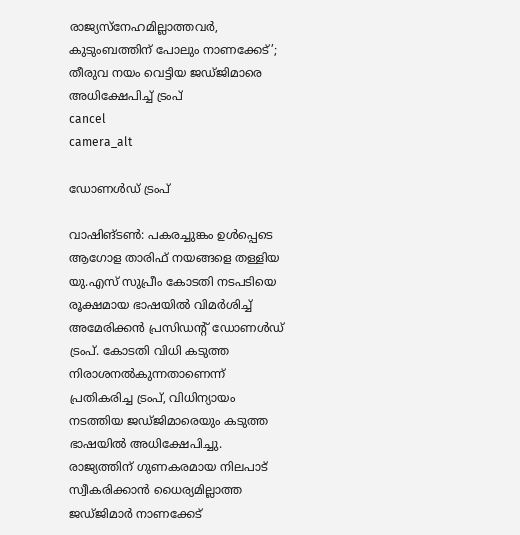രാജ്യസ്നേഹമില്ലാത്തവർ, കുടുംബത്തിന് പോലും നാണക്കേട്’; തീരുവ നയം വെട്ടിയ ജഡ്ജിമാരെ അധിക്ഷേപിച്ച് ട്രംപ്
cancel
camera_alt

ഡോണൾഡ് ട്രംപ്

വാഷിങ്ടൺ: പകരച്ചുങ്കം ഉൾപ്പെടെ ആഗോള താരിഫ് നയങ്ങളെ തള്ളിയ യു.എസ് സുപ്രീം കോടതി നടപടിയെ രൂക്ഷമായ ഭാഷയിൽ വിമർശിച്ച് അമേരിക്കൻ പ്രസിഡന്റ് ഡോണൾഡ് ട്രംപ്. കോടതി വിധി കടുത്ത നിരാശനൽകുന്നതാണെന്ന് പ്രതികരിച്ച ട്രംപ്, വിധിന്യായം നടത്തിയ ജഡ്ജിമാരെയും കടുത്ത ഭാഷയിൽ അധിക്ഷേപിച്ചു. രാജ്യത്തിന് ഗുണകരമായ നിലപാട് സ്വീകരിക്കാൻ ധൈര്യമില്ലാത്ത ജഡ്ജിമാർ നാണക്കേട്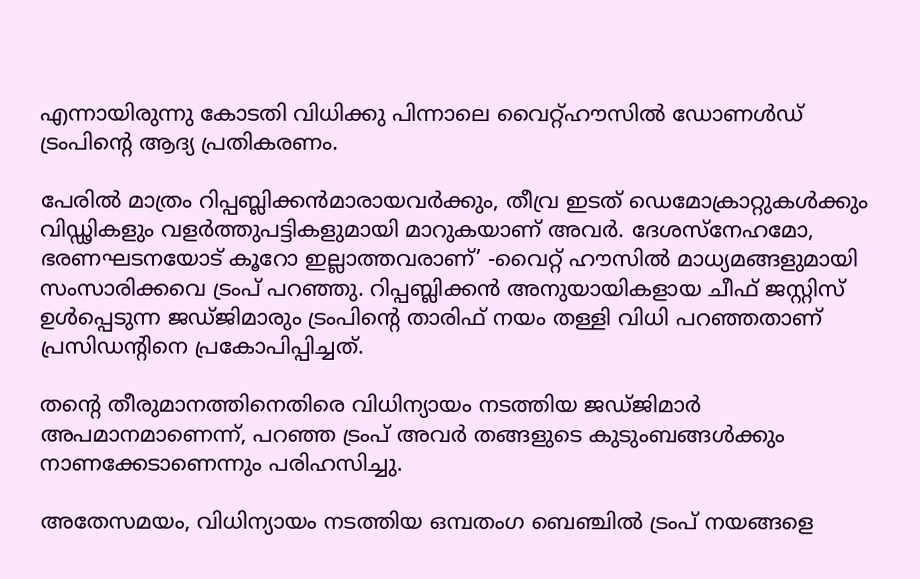എന്നായിരുന്നു കോടതി വിധിക്കു പിന്നാലെ വൈറ്റ്ഹൗസിൽ ഡോണൾഡ് ട്രംപിന്റെ ആദ്യ പ്രതികരണം.

പേരിൽ മാത്രം റിപ്പബ്ലിക്കൻമാരായവർക്കും, തീവ്ര ഇടത് ഡെമോക്രാറ്റുകൾക്കും വിഡ്ഢികളും വളർത്തുപട്ടികളുമായി മാറുകയാണ് അവർ. ദേശസ്നേഹമോ, ഭരണഘടനയോട് കൂറോ ഇല്ലാത്തവരാണ്’ -വൈറ്റ് ഹൗസിൽ മാധ്യമങ്ങളുമായി സംസാരിക്കവെ ട്രംപ് പറഞ്ഞു. റിപ്പബ്ലിക്കൻ അനുയായികളായ ചീഫ് ജസ്റ്റിസ് ഉൾപ്പെടുന്ന ജഡ്ജിമാരും ട്രംപിന്റെ താരിഫ് നയം തള്ളി വിധി പറഞ്ഞതാണ് പ്രസിഡന്റിനെ പ്രകോപിപ്പിച്ചത്.

തന്റെ തീരുമാനത്തിനെതിരെ വിധിന്യായം നടത്തിയ ജഡ്ജിമാർ അപമാനമാണെന്ന്, പറഞ്ഞ ട്രംപ് അവർ തങ്ങളുടെ കുടുംബങ്ങൾക്കും നാണക്കേടാണെന്നും പരിഹസിച്ചു.

അതേസമയം, വിധിന്യായം നടത്തിയ ഒമ്പതംഗ ബെഞ്ചിൽ ട്രംപ് നയങ്ങളെ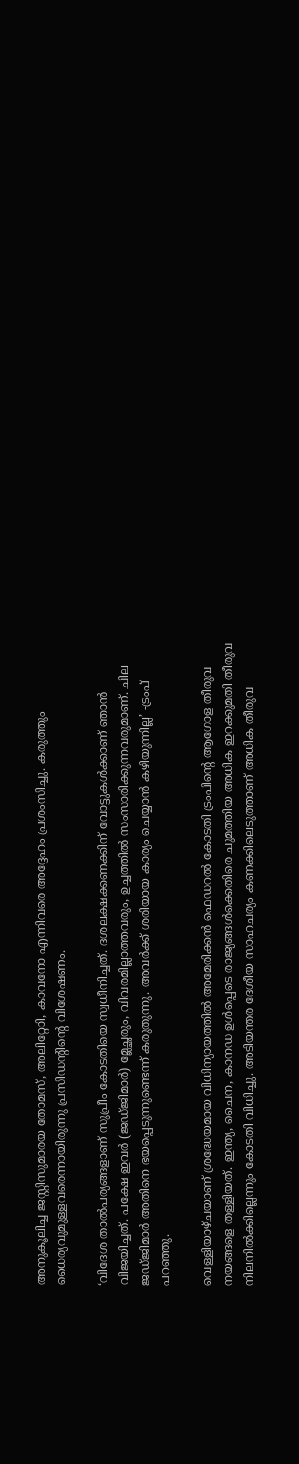അനുകൂലിച്ച ജസ്റ്റിസുമാരയ തോമസ്, അലിറ്റോി, കാവനോ എന്നിവരെ അദ്ദേഹം പ്രശംസിച്ചു. കരുത്തും ധൈര്യവുമുള്ളവരെന്നായിരുന്നു പ്രസിഡന്റിന്റെ വിശേഷണം.

‘വിദേശ താൽപര്യങ്ങളാണ് സുപ്രീം കോടതിയെ സ്വധീനിച്ചത്. ദശലക്ഷക്കണക്കിന് വോട്ടുകൾക്കാണ് ഞാൻ വിജയിച്ചത്. പക്ഷേ ഇവർ (ജഡ്ജിമാർ) മ്ലേച്ഛരും, വിവരമില്ലാത്തവരും, ഉച്ചത്തിൽ സംസാരിക്കുന്നവരുമാണ്. ചില ജഡ്ജിമാർ അതിനെ ഭയപ്പെടുന്നുണ്ടെന്ന് കരുതുന്നു. അവർക്ക് ശരിയായ കാര്യം ചെയ്യാൻ കഴിയുന്നില്ല’ -ട്രംപ് പറഞ്ഞു.

വെള്ളിയാഴ്ചയാണ് ശ്രദ്ധേയമായ വിധിന്യായത്തിൽ അമേരിക്കൻ ഫെഡറൽ കോടതി ട്രംപിന്റെ ആഗോള തീരുവ നയങ്ങളെ തള്ളിയത്. ഇന്ത്യ, ചൈന, കാനഡ ഉൾപ്പെടെ രാജ്യങ്ങൾക്കെതിരെ ചുമത്തിയ അധിക ഇറക്കുമതി തീരുവ നിലനിൽക്കില്ലെന്നും കോടതി വിധിച്ചു. അടിയന്തര ദേശീയ സാഹചര്യം കണക്കിലെടുത്താണ് അധിക തീരുവ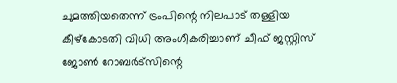ചുമത്തിയതെന്ന് ട്രംപിന്റെ നിലപാട് തള്ളിയ കീഴ്കോടതി വിധി അംഗീകരിച്ചാണ് ചീഫ് ജസ്റ്റിസ് ജോൺ റോബർട്സിന്റെ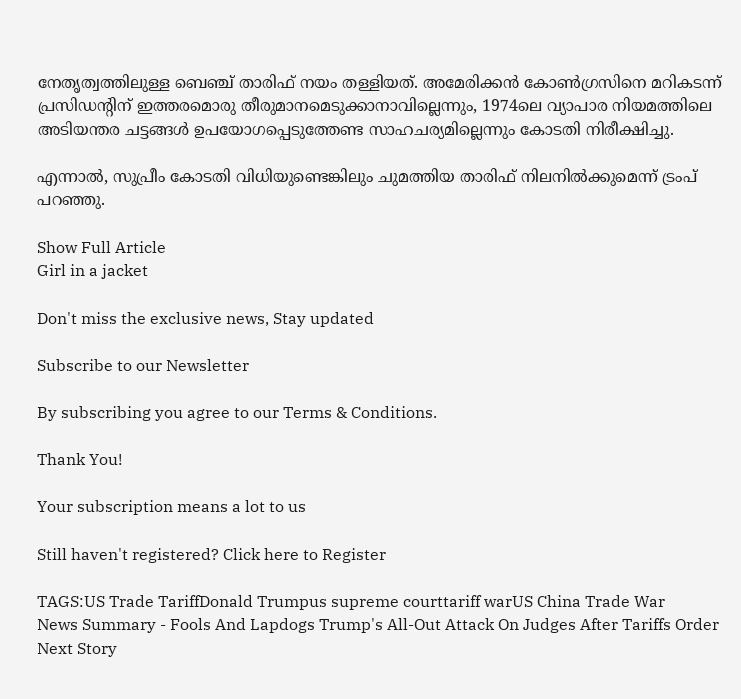നേതൃത്വത്തിലുള്ള ബെഞ്ച് താരിഫ് നയം തള്ളിയത്. അമേരിക്കൻ കോൺഗ്രസിനെ മറികടന്ന് പ്രസിഡന്റിന് ഇത്തരമൊരു തീരുമാനമെടുക്കാനാവില്ലെന്നും, 1974ലെ വ്യാപാര നിയമത്തിലെ അടിയന്തര ചട്ടങ്ങൾ ഉപയോഗപ്പെടുത്തേണ്ട സാഹചര്യമില്ലെന്നും കോടതി നിരീക്ഷിച്ചു.

എന്നാൽ, സുപ്രീം കോടതി വിധിയുണ്ടെങ്കിലും ചുമത്തിയ താരിഫ് നിലനിൽക്കുമെന്ന് ട്രംപ് പറഞ്ഞു.

Show Full Article
Girl in a jacket

Don't miss the exclusive news, Stay updated

Subscribe to our Newsletter

By subscribing you agree to our Terms & Conditions.

Thank You!

Your subscription means a lot to us

Still haven't registered? Click here to Register

TAGS:US Trade TariffDonald Trumpus supreme courttariff warUS China Trade War
News Summary - Fools And Lapdogs Trump's All-Out Attack On Judges After Tariffs Order
Next Story